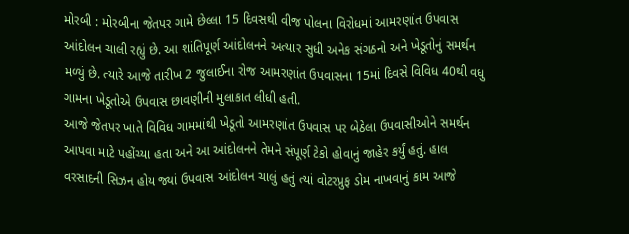મોરબી : મોરબીના જેતપર ગામે છેલ્લા 15 દિવસથી વીજ પોલના વિરોધમાં આમરણાંત ઉપવાસ આંદોલન ચાલી રહ્યું છે. આ શાંતિપૂર્ણ આંદોલનને અત્યાર સુધી અનેક સંગઠનો અને ખેડૂતોનું સમર્થન મળ્યું છે. ત્યારે આજે તારીખ 2 જુલાઈના રોજ આમરણાંત ઉપવાસના 15માં દિવસે વિવિધ 40થી વધુ ગામના ખેડૂતોએ ઉપવાસ છાવણીની મુલાકાત લીધી હતી.
આજે જેતપર ખાતે વિવિધ ગામમાંથી ખેડૂતો આમરણાંત ઉપવાસ પર બેઠેલા ઉપવાસીઓને સમર્થન આપવા માટે પહોંચ્યા હતા અને આ આંદોલનને તેમને સંપૂર્ણ ટેકો હોવાનું જાહેર કર્યું હતું. હાલ વરસાદની સિઝન હોય જ્યાં ઉપવાસ આંદોલન ચાલું હતું ત્યાં વોટરપ્રુફ ડોમ નાખવાનું કામ આજે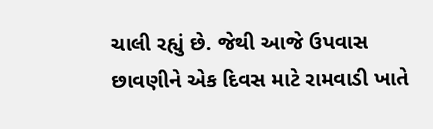ચાલી રહ્યું છે. જેથી આજે ઉપવાસ છાવણીને એક દિવસ માટે રામવાડી ખાતે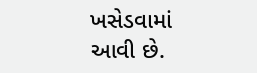ખસેડવામાં આવી છે.